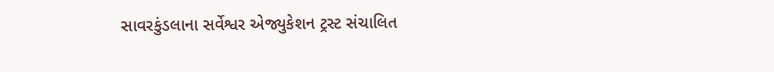સાવરકુંડલાના સર્વેશ્વર એજ્યુકેશન ટ્રસ્ટ સંચાલિત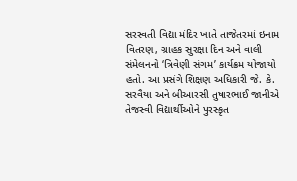સરસ્વતી વિદ્યા મંદિર ખાતે તાજેતરમાં ઇનામ વિતરણ, ગ્રાહક સુરક્ષા દિન અને વાલી સંમેલનનો ‘ત્રિવેણી સંગમ’ કાર્યક્રમ યોજાયો હતો. આ પ્રસંગે શિક્ષણ અધિકારી જે. કે. સરવૈયા અને બીઆરસી તુષારભાઈ જાનીએ તેજસ્વી વિદ્યાર્થીઓને પુરસ્કૃત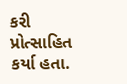કરી પ્રોત્સાહિત કર્યા હતા.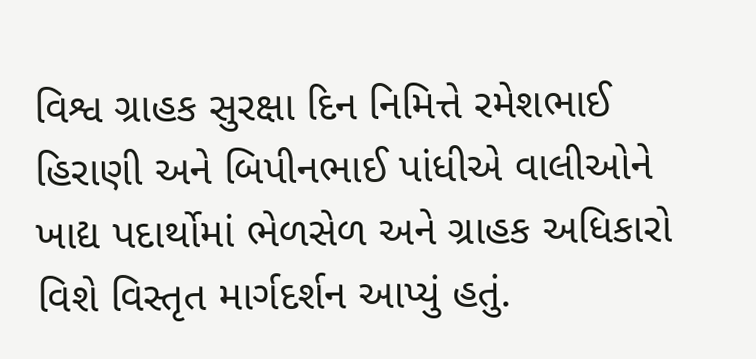વિશ્વ ગ્રાહક સુરક્ષા દિન નિમિત્તે રમેશભાઈ હિરાણી અને બિપીનભાઈ પાંધીએ વાલીઓને ખાદ્ય પદાર્થોમાં ભેળસેળ અને ગ્રાહક અધિકારો વિશે વિસ્તૃત માર્ગદર્શન આપ્યું હતું.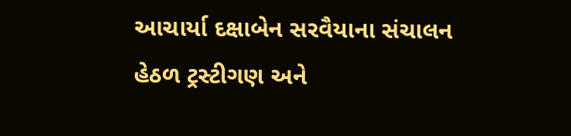આચાર્યા દક્ષાબેન સરવૈયાના સંચાલન હેઠળ ટ્રસ્ટીગણ અને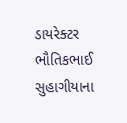ડાયરેક્ટર ભૌતિકભાઈ સુહાગીયાના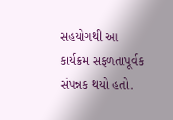સહયોગથી આ કાર્યક્રમ સફળતાપૂર્વક સંપન્નક થયો હતો.